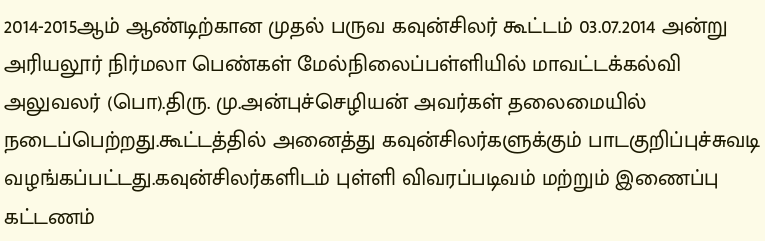2014-2015ஆம் ஆண்டிற்கான முதல் பருவ கவுன்சிலர் கூட்டம் 03.07.2014 அன்று அரியலூர் நிர்மலா பெண்கள் மேல்நிலைப்பள்ளியில் மாவட்டக்கல்வி அலுவலர் (பொ).திரு. மு.அன்புச்செழியன் அவர்கள் தலைமையில் நடைப்பெற்றது.கூட்டத்தில் அனைத்து கவுன்சிலர்களுக்கும் பாடகுறிப்புச்சுவடி வழங்கப்பட்டது.கவுன்சிலர்களிடம் புள்ளி விவரப்படிவம் மற்றும் இணைப்பு கட்டணம்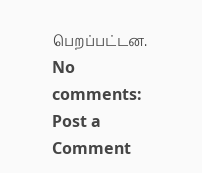பெறப்பட்டன.
No comments:
Post a Comment